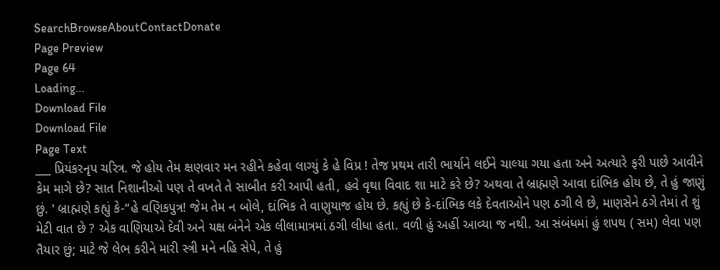SearchBrowseAboutContactDonate
Page Preview
Page 64
Loading...
Download File
Download File
Page Text
___ પ્રિયંકરનૃપ ચરિત્ર. જે હોય તેમ ક્ષણવાર મન રહીને કહેવા લાગ્યું કે હે વિપ્ર ! તેજ પ્રથમ તારી ભાર્યાને લઈને ચાલ્યા ગયા હતા અને અત્યારે ફરી પાછે આવીને કેમ માગે છે? સાત નિશાનીઓ પણ તે વખતે તે સાબીત કરી આપી હતી, હવે વૃથા વિવાદ શા માટે કરે છે? અથવા તે બ્રાહ્મણે આવા દાંભિક હોય છે, તે હું જાણું છું. ' બ્રાહ્મણે કહ્યું કે-“હે વણિકપુત્ર! જેમ તેમ ન બોલે, દાંભિક તે વાણુયાજ હોય છે. કહ્યું છે કે-દાંભિક લકે દેવતાઓને પણ ઠગી લે છે, માણસેને ઠગે તેમાં તે શું મેટી વાત છે ? એક વાણિયાએ દેવી અને યક્ષ બંનેને એક લીલામાત્રમાં ઠગી લીધા હતા. વળી હું અહીં આવ્યા જ નથી. આ સંબંધમાં હું શપથ ( સમ) લેવા પણ તૈયાર છું; માટે જે લેભ કરીને મારી સ્ત્રી મને નહિ સેપે, તે હું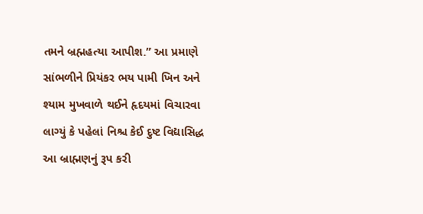તમને બ્રહ્મહત્યા આપીશ.” આ પ્રમાણે સાંભળીને પ્રિયંકર ભય પામી ખિન અને શ્યામ મુખવાળે થઈને હૃદયમાં વિચારવા લાગ્યું કે પહેલાં નિશ્ચ કેઈ દુષ્ટ વિદ્યાસિદ્ધ આ બ્રાહ્મણનું રૂપ કરી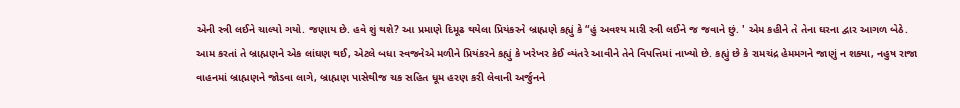એની સ્ત્રી લઈને ચાલ્યો ગયો. જણાય છે. હવે શું થશે? આ પ્રમાણે દિમૂઢ થયેલા પ્રિયંકરને બ્રાહ્મણે કહ્યું કે “હું અવશ્ય મારી સ્ત્રી લઈને જ જવાને છું. ' એમ કહીને તે તેના ઘરના દ્વાર આગળ બેઠે. આમ કરતાં તે બ્રાહ્મણને એક લાંઘણ થઈ, એટલે બધા સ્વજનેએ મળીને પ્રિયંકરને કહ્યું કે ખરેખર કેઈ વ્યંતરે આવીને તેને વિપત્તિમાં નાખ્યો છે. કહ્યું છે કે રામચંદ્ર હેમમગને જાણું ન શક્યા, નહુષ રાજા વાહનમાં બ્રાહ્મણને જોડવા લાગે, બ્રાહ્મણ પાસેથીજ ચક સહિત ધૂમ હરણ કરી લેવાની અર્જુનને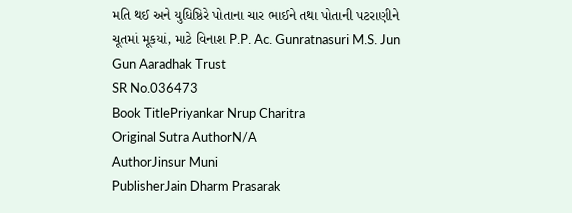મતિ થઈ અને યુધિષ્ઠિરે પોતાના ચાર ભાઈને તથા પોતાની પટરાણીને ચૂતમાં મૂકયાં, માટે વિનાશ P.P. Ac. Gunratnasuri M.S. Jun Gun Aaradhak Trust
SR No.036473
Book TitlePriyankar Nrup Charitra
Original Sutra AuthorN/A
AuthorJinsur Muni
PublisherJain Dharm Prasarak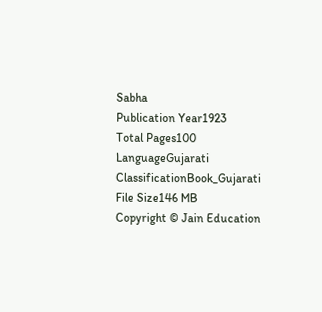Sabha
Publication Year1923
Total Pages100
LanguageGujarati
ClassificationBook_Gujarati
File Size146 MB
Copyright © Jain Education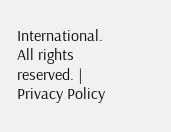International. All rights reserved. | Privacy Policy